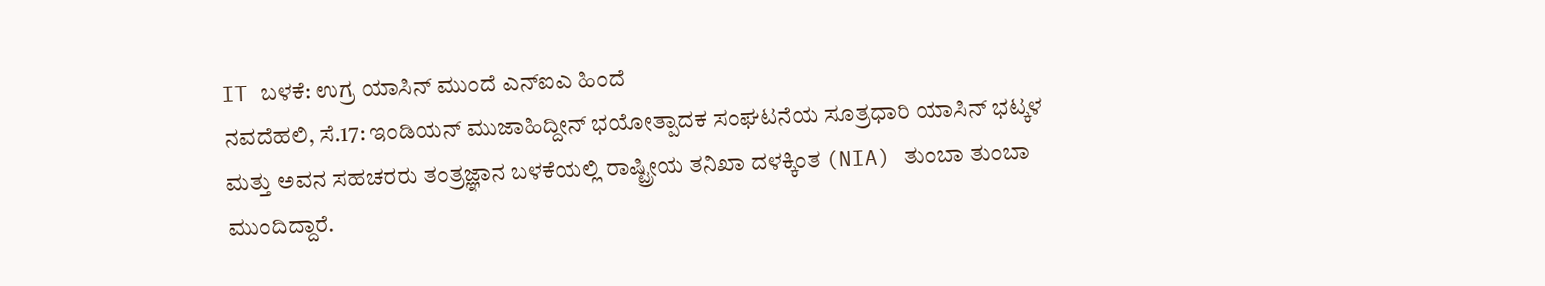IT ಬಳಕೆ: ಉಗ್ರ ಯಾಸಿನ್ ಮುಂದೆ ಎನ್ಐಎ ಹಿಂದೆ
ನವದೆಹಲಿ, ಸೆ.17: ಇಂಡಿಯನ್ ಮುಜಾಹಿದ್ದೀನ್ ಭಯೋತ್ಪಾದಕ ಸಂಘಟನೆಯ ಸೂತ್ರಧಾರಿ ಯಾಸಿನ್ ಭಟ್ಕಳ ಮತ್ತು ಅವನ ಸಹಚರರು ತಂತ್ರಜ್ಞಾನ ಬಳಕೆಯಲ್ಲಿ ರಾಷ್ಟ್ರೀಯ ತನಿಖಾ ದಳಕ್ಕಿಂತ (NIA) ತುಂಬಾ ತುಂಬಾ ಮುಂದಿದ್ದಾರೆ.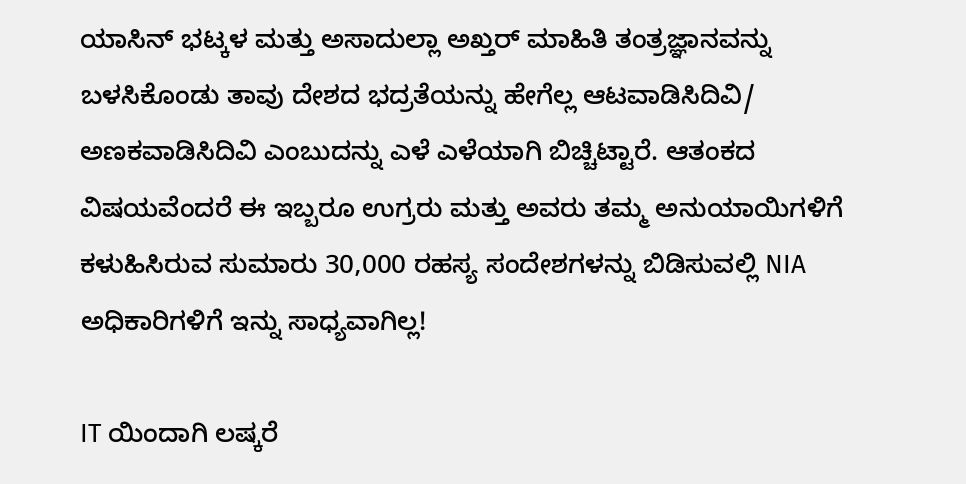ಯಾಸಿನ್ ಭಟ್ಕಳ ಮತ್ತು ಅಸಾದುಲ್ಲಾ ಅಖ್ತರ್ ಮಾಹಿತಿ ತಂತ್ರಜ್ಞಾನವನ್ನು ಬಳಸಿಕೊಂಡು ತಾವು ದೇಶದ ಭದ್ರತೆಯನ್ನು ಹೇಗೆಲ್ಲ ಆಟವಾಡಿಸಿದಿವಿ/ ಅಣಕವಾಡಿಸಿದಿವಿ ಎಂಬುದನ್ನು ಎಳೆ ಎಳೆಯಾಗಿ ಬಿಚ್ಚಿಟ್ಟಾರೆ. ಆತಂಕದ ವಿಷಯವೆಂದರೆ ಈ ಇಬ್ಬರೂ ಉಗ್ರರು ಮತ್ತು ಅವರು ತಮ್ಮ ಅನುಯಾಯಿಗಳಿಗೆ ಕಳುಹಿಸಿರುವ ಸುಮಾರು 30,000 ರಹಸ್ಯ ಸಂದೇಶಗಳನ್ನು ಬಿಡಿಸುವಲ್ಲಿ NIA ಅಧಿಕಾರಿಗಳಿಗೆ ಇನ್ನು ಸಾಧ್ಯವಾಗಿಲ್ಲ!

IT ಯಿಂದಾಗಿ ಲಷ್ಕರೆ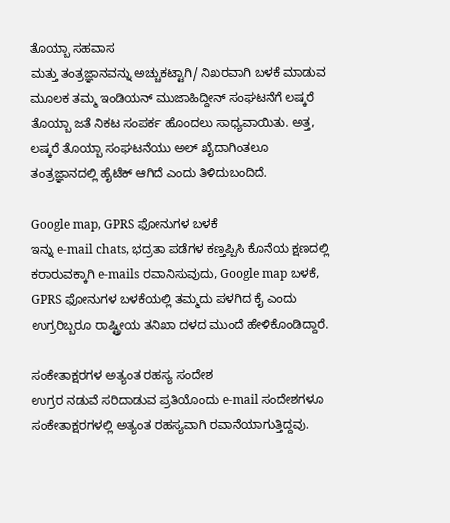ತೊಯ್ಬಾ ಸಹವಾಸ
ಮತ್ತು ತಂತ್ರಜ್ಞಾನವನ್ನು ಅಚ್ಚುಕಟ್ಟಾಗಿ/ ನಿಖರವಾಗಿ ಬಳಕೆ ಮಾಡುವ ಮೂಲಕ ತಮ್ಮ ಇಂಡಿಯನ್ ಮುಜಾಹಿದ್ದೀನ್ ಸಂಘಟನೆಗೆ ಲಷ್ಕರೆ ತೊಯ್ಬಾ ಜತೆ ನಿಕಟ ಸಂಪರ್ಕ ಹೊಂದಲು ಸಾಧ್ಯವಾಯಿತು. ಅತ್ತ, ಲಷ್ಕರೆ ತೊಯ್ಬಾ ಸಂಘಟನೆಯು ಅಲ್ ಖೈದಾಗಿಂತಲೂ ತಂತ್ರಜ್ಞಾನದಲ್ಲಿ ಹೈಟೆಕ್ ಆಗಿದೆ ಎಂದು ತಿಳಿದುಬಂದಿದೆ.

Google map, GPRS ಫೋನುಗಳ ಬಳಕೆ
ಇನ್ನು e-mail chats, ಭದ್ರತಾ ಪಡೆಗಳ ಕಣ್ತಪ್ಪಿಸಿ ಕೊನೆಯ ಕ್ಷಣದಲ್ಲಿ ಕರಾರುವಕ್ಕಾಗಿ e-mails ರವಾನಿಸುವುದು, Google map ಬಳಕೆ, GPRS ಫೋನುಗಳ ಬಳಕೆಯಲ್ಲಿ ತಮ್ಮದು ಪಳಗಿದ ಕೈ ಎಂದು ಉಗ್ರರಿಬ್ಬರೂ ರಾಷ್ಟ್ರೀಯ ತನಿಖಾ ದಳದ ಮುಂದೆ ಹೇಳಿಕೊಂಡಿದ್ದಾರೆ.

ಸಂಕೇತಾಕ್ಷರಗಳ ಅತ್ಯಂತ ರಹಸ್ಯ ಸಂದೇಶ
ಉಗ್ರರ ನಡುವೆ ಸರಿದಾಡುವ ಪ್ರತಿಯೊಂದು e-mail ಸಂದೇಶಗಳೂ ಸಂಕೇತಾಕ್ಷರಗಳಲ್ಲಿ ಅತ್ಯಂತ ರಹಸ್ಯವಾಗಿ ರವಾನೆಯಾಗುತ್ತಿದ್ದವು.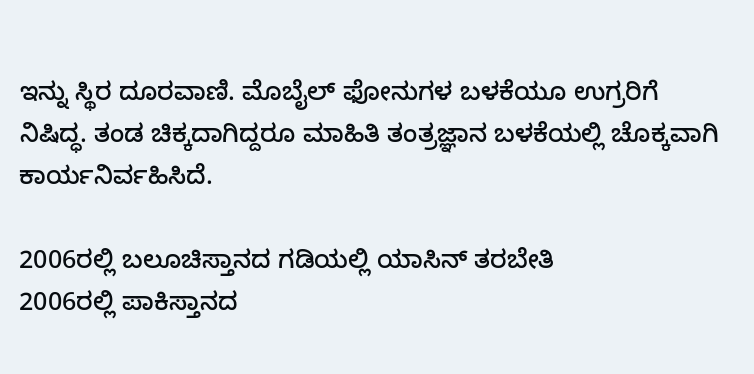ಇನ್ನು ಸ್ಥಿರ ದೂರವಾಣಿ. ಮೊಬೈಲ್ ಫೋನುಗಳ ಬಳಕೆಯೂ ಉಗ್ರರಿಗೆ ನಿಷಿದ್ಧ. ತಂಡ ಚಿಕ್ಕದಾಗಿದ್ದರೂ ಮಾಹಿತಿ ತಂತ್ರಜ್ಞಾನ ಬಳಕೆಯಲ್ಲಿ ಚೊಕ್ಕವಾಗಿ ಕಾರ್ಯನಿರ್ವಹಿಸಿದೆ.

2006ರಲ್ಲಿ ಬಲೂಚಿಸ್ತಾನದ ಗಡಿಯಲ್ಲಿ ಯಾಸಿನ್ ತರಬೇತಿ
2006ರಲ್ಲಿ ಪಾಕಿಸ್ತಾನದ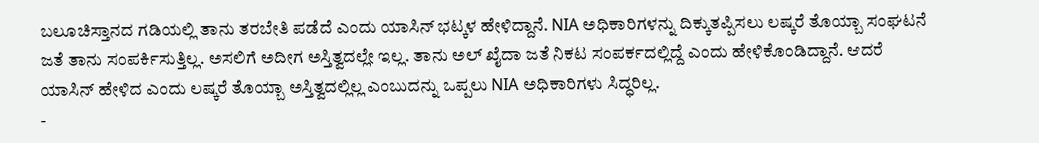ಬಲೂಚಿಸ್ತಾನದ ಗಡಿಯಲ್ಲಿ ತಾನು ತರಬೇತಿ ಪಡೆದೆ ಎಂದು ಯಾಸಿನ್ ಭಟ್ಕಳ ಹೇಳಿದ್ದಾನೆ. NIA ಅಧಿಕಾರಿಗಳನ್ನು ದಿಕ್ಕುತಪ್ಪಿಸಲು ಲಷ್ಕರೆ ತೊಯ್ಬಾ ಸಂಘಟನೆ ಜತೆ ತಾನು ಸಂಪರ್ಕಿಸುತ್ತಿಲ್ಲ. ಅಸಲಿಗೆ ಅದೀಗ ಅಸ್ತಿತ್ವದಲ್ಲೇ ಇಲ್ಲ. ತಾನು ಅಲ್ ಖೈದಾ ಜತೆ ನಿಕಟ ಸಂಪರ್ಕದಲ್ಲಿದ್ದೆ ಎಂದು ಹೇಳಿಕೊಂಡಿದ್ದಾನೆ. ಆದರೆ ಯಾಸಿನ್ ಹೇಳಿದ ಎಂದು ಲಷ್ಕರೆ ತೊಯ್ಬಾ ಅಸ್ತಿತ್ವದಲ್ಲಿಲ್ಲ ಎಂಬುದನ್ನು ಒಪ್ಪಲು NIA ಅಧಿಕಾರಿಗಳು ಸಿದ್ಧರಿಲ್ಲ.
-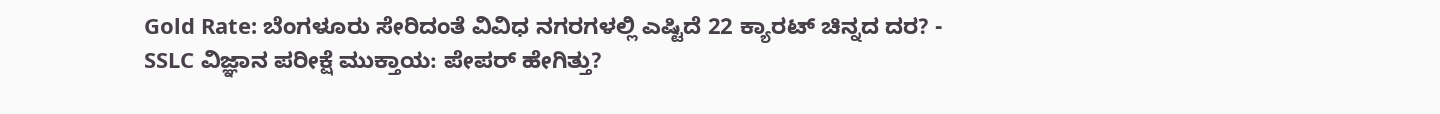Gold Rate: ಬೆಂಗಳೂರು ಸೇರಿದಂತೆ ವಿವಿಧ ನಗರಗಳಲ್ಲಿ ಎಷ್ಟಿದೆ 22 ಕ್ಯಾರಟ್ ಚಿನ್ನದ ದರ? -
SSLC ವಿಜ್ಞಾನ ಪರೀಕ್ಷೆ ಮುಕ್ತಾಯ: ಪೇಪರ್ ಹೇಗಿತ್ತು?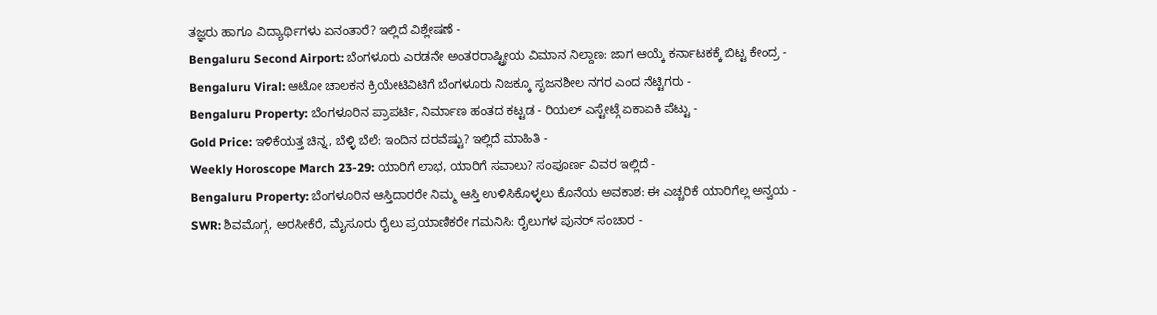ತಜ್ಞರು ಹಾಗೂ ವಿದ್ಯಾರ್ಥಿಗಳು ಏನಂತಾರೆ? ಇಲ್ಲಿದೆ ವಿಶ್ಲೇಷಣೆ -
Bengaluru Second Airport: ಬೆಂಗಳೂರು ಎರಡನೇ ಅಂತರರಾಷ್ಟ್ರೀಯ ವಿಮಾನ ನಿಲ್ದಾಣ: ಜಾಗ ಆಯ್ಕೆ ಕರ್ನಾಟಕಕ್ಕೆ ಬಿಟ್ಟ ಕೇಂದ್ರ -
Bengaluru Viral: ಆಟೋ ಚಾಲಕನ ಕ್ರಿಯೇಟಿವಿಟಿಗೆ ಬೆಂಗಳೂರು ನಿಜಕ್ಕೂ ಸೃಜನಶೀಲ ನಗರ ಎಂದ ನೆಟ್ಟಿಗರು -
Bengaluru Property: ಬೆಂಗಳೂರಿನ ಪ್ರಾಪರ್ಟಿ, ನಿರ್ಮಾಣ ಹಂತದ ಕಟ್ಟಡ - ರಿಯಲ್ ಎಸ್ಟೇಟ್ಗೆ ಏಕಾಏಕಿ ಪೆಟ್ಟು -
Gold Price: ಇಳಿಕೆಯತ್ತ ಚಿನ್ನ, ಬೆಳ್ಳಿ ಬೆಲೆ: ಇಂದಿನ ದರವೆಷ್ಟು? ಇಲ್ಲಿದೆ ಮಾಹಿತಿ -
Weekly Horoscope March 23-29: ಯಾರಿಗೆ ಲಾಭ, ಯಾರಿಗೆ ಸವಾಲು? ಸಂಪೂರ್ಣ ವಿವರ ಇಲ್ಲಿದೆ -
Bengaluru Property: ಬೆಂಗಳೂರಿನ ಆಸ್ತಿದಾರರೇ ನಿಮ್ಮ ಆಸ್ತಿ ಉಳಿಸಿಕೊಳ್ಳಲು ಕೊನೆಯ ಅವಕಾಶ: ಈ ಎಚ್ಚರಿಕೆ ಯಾರಿಗೆಲ್ಲ ಅನ್ವಯ -
SWR: ಶಿವಮೊಗ್ಗ, ಅರಸೀಕೆರೆ, ಮೈಸೂರು ರೈಲು ಪ್ರಯಾಣಿಕರೇ ಗಮನಿಸಿ: ರೈಲುಗಳ ಪುನರ್ ಸಂಚಾರ -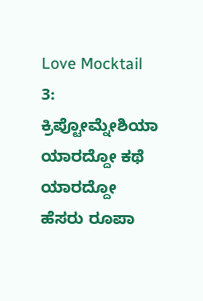Love Mocktail 3: ಕ್ರಿಪ್ಟೋಮ್ನೇಶಿಯಾ ಯಾರದ್ದೋ ಕಥೆ ಯಾರದ್ದೋ ಹೆಸರು ರೂಪಾ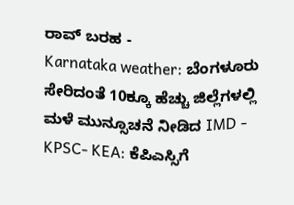ರಾವ್ ಬರಹ -
Karnataka weather: ಬೆಂಗಳೂರು ಸೇರಿದಂತೆ 10ಕ್ಕೂ ಹೆಚ್ಚು ಜಿಲ್ಲೆಗಳಲ್ಲಿ ಮಳೆ ಮುನ್ಸೂಚನೆ ನೀಡಿದ IMD -
KPSC- KEA: ಕೆಪಿಎಸ್ಸಿಗೆ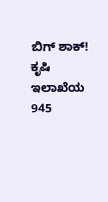ಬಿಗ್ ಶಾಕ್! ಕೃಷಿ ಇಲಾಖೆಯ 945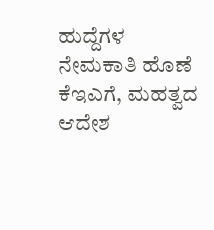ಹುದ್ದೆಗಳ ನೇಮಕಾತಿ ಹೊಣೆ ಕೆಇಎಗೆ, ಮಹತ್ವದ ಆದೇಶ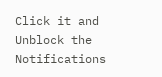Click it and Unblock the Notifications